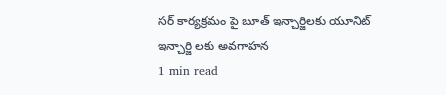సర్ కార్యక్రమం పై బూత్ ఇన్చార్జిలకు యూనిట్ ఇన్చార్జి లకు అవగాహన
1 min read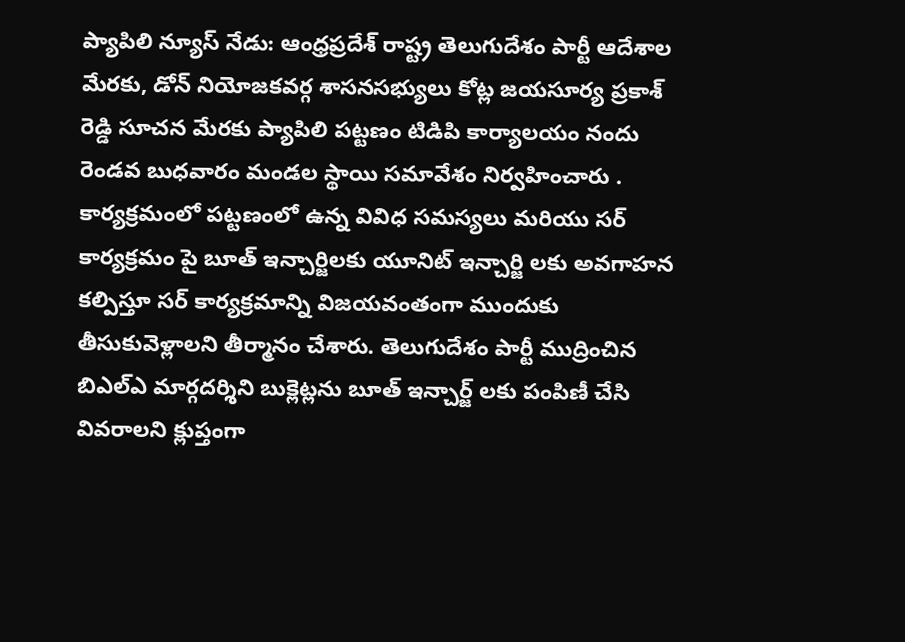ప్యాపిలి న్యూస్ నేడు: ఆంధ్రప్రదేశ్ రాష్ట్ర తెలుగుదేశం పార్టీ ఆదేశాల మేరకు, డోన్ నియోజకవర్గ శాసనసభ్యులు కోట్ల జయసూర్య ప్రకాశ్ రెడ్డి సూచన మేరకు ప్యాపిలి పట్టణం టిడిపి కార్యాలయం నందు రెండవ బుధవారం మండల స్థాయి సమావేశం నిర్వహించారు . కార్యక్రమంలో పట్టణంలో ఉన్న వివిధ సమస్యలు మరియు సర్ కార్యక్రమం పై బూత్ ఇన్చార్జిలకు యూనిట్ ఇన్చార్జి లకు అవగాహన కల్పిస్తూ సర్ కార్యక్రమాన్ని విజయవంతంగా ముందుకు తీసుకువెళ్లాలని తీర్మానం చేశారు. తెలుగుదేశం పార్టీ ముద్రించిన బిఎల్ఎ మార్గదర్శిని బుక్లెట్లను బూత్ ఇన్చార్జ్ లకు పంపిణీ చేసి వివరాలని క్లుప్తంగా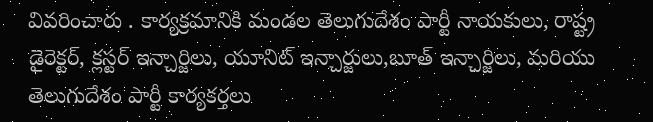వివరించారు . కార్యక్రమానికి మండల తెలుగుదేశం పార్టీ నాయకులు, రాష్ట్ర డైరెక్టర్, క్లస్టర్ ఇన్చార్జిలు, యూనిట్ ఇన్చార్జులు,బూత్ ఇన్చార్జిలు, మరియు తెలుగుదేశం పార్టీ కార్యకర్తలు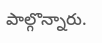పాల్గొన్నారు.